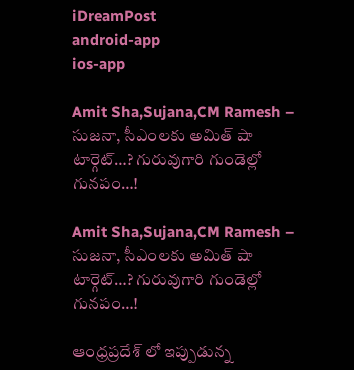iDreamPost
android-app
ios-app

Amit Sha,Sujana,CM Ramesh – సుజనా, సీఎంలకు అమిత్ షా టార్గెట్…? గురువుగారి గుండెల్లో గునపం…!

Amit Sha,Sujana,CM Ramesh – సుజనా, సీఎంలకు అమిత్ షా టార్గెట్…? గురువుగారి గుండెల్లో గునపం…!

ఆంధ్రప్రదేశ్ లో ఇప్పుడున్న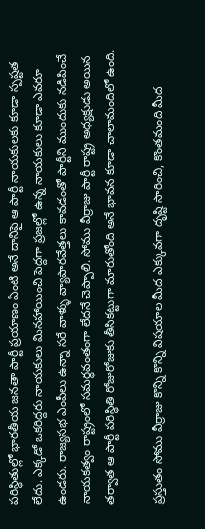పరిస్థితుల్లో భారతీయ జనతా పార్టీ ప్రయాణం ఏంటి అనే దానిపై ఆ పార్టీ నాయకులకు కూడా స్పష్టత లేదు. ఎక్కడో ఒకరిద్దరు నాయకులు మినహాయించి పెద్దగా ప్రజల్లో ఉన్న నాయకులు కూడా ఎవరూ ఉండరు. రాజ్యసభ ఎంపీలు ఉన్నా సరే వాళ్ళు వ్యాపారవేత్తలు కావడంతో పార్టీని ముందుకు నడిపించే నాయకత్వం రాష్ట్రంలో సమర్థవంతంగా లేదనే చెప్పాలి. సోము వీర్రాజు పార్టీ రాష్ట్ర అధ్యక్షుడు అయిన తర్వాత ఆ పార్టీ పరిస్థితి రోజురోజుకు తీసికట్టుగా మారుతోంది అనే భావన కూడా చాలామందిలో ఉంది.

ప్రస్తుతం సోము వీర్రాజు కొన్ని కొన్ని విషయాల మీద ఎక్కువగా దృష్టి సారించి, కొంతమంది మీద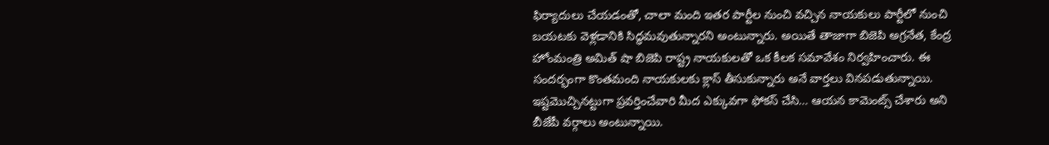ఫిర్యాదులు చేయడంతో, చాలా మంది ఇతర పార్టీల నుంచి వచ్చిన నాయకులు పార్టీలో నుంచి బయటకు వెళ్లడానికి సిద్ధమవుతున్నారని అంటున్నారు. అయితే తాజాగా బిజెపి అగ్రనేత, కేంద్ర హోంమంత్రి అమిత్ షా బిజెపి రాష్ట్ర నాయకులతో ఒక కీలక సమావేశం నిర్వహించారు. ఈ సందర్భంగా కొంతమంది నాయకులకు క్లాస్ తీసుకున్నారు అనే వార్తలు వినపడుతున్నాయి. ఇష్టమొచ్చినట్టుగా ప్రవర్తించేవారి మీద ఎక్కువగా ఫోకస్ చేసి… ఆయన కామెంట్స్ చేశారు అని బీజేపీ వర్గాలు అంటున్నాయి.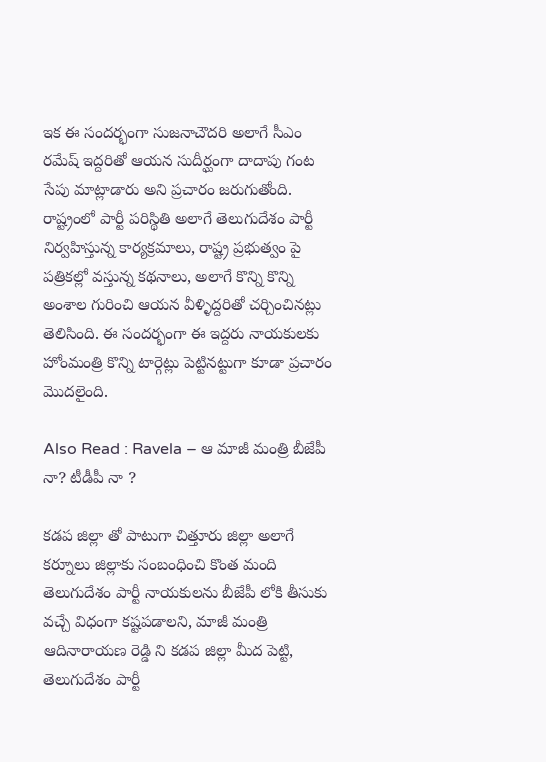ఇక ఈ సందర్భంగా సుజనాచౌదరి అలాగే సీఎం రమేష్ ఇద్దరితో ఆయన సుదీర్ఘంగా దాదాపు గంట సేపు మాట్లాడారు అని ప్రచారం జరుగుతోంది. రాష్ట్రంలో పార్టీ పరిస్థితి అలాగే తెలుగుదేశం పార్టీ నిర్వహిస్తున్న కార్యక్రమాలు, రాష్ట్ర ప్రభుత్వం పై పత్రికల్లో వస్తున్న కథనాలు, అలాగే కొన్ని కొన్ని అంశాల గురించి ఆయన వీళ్ళిద్దరితో చర్చించినట్లు తెలిసింది. ఈ సందర్భంగా ఈ ఇద్దరు నాయకులకు హోంమంత్రి కొన్ని టార్గెట్లు పెట్టినట్టుగా కూడా ప్రచారం మొదలైంది.

Also Read : Ravela – ఆ మాజీ మంత్రి బీజేపీ నా? టీడీపీ నా ?

కడప జిల్లా తో పాటుగా చిత్తూరు జిల్లా అలాగే కర్నూలు జిల్లాకు సంబంధించి కొంత మంది తెలుగుదేశం పార్టీ నాయకులను బీజేపీ లోకి తీసుకు వచ్చే విధంగా కష్టపడాలని, మాజీ మంత్రి ఆదినారాయణ రెడ్డి ని కడప జిల్లా మీద పెట్టి, తెలుగుదేశం పార్టీ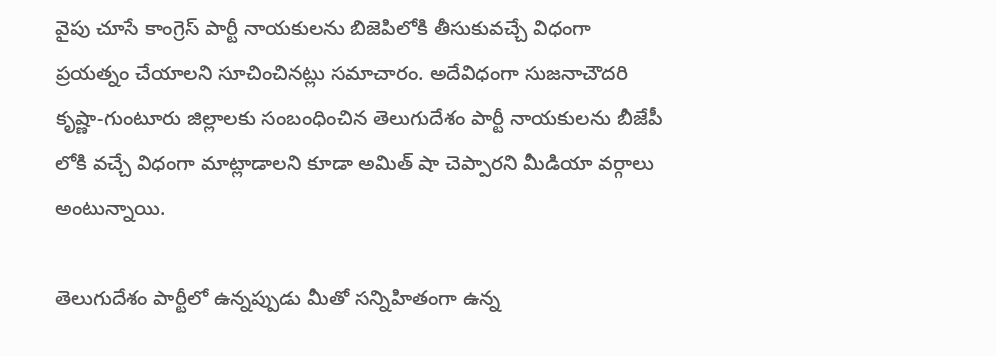వైపు చూసే కాంగ్రెస్ పార్టీ నాయకులను బిజెపిలోకి తీసుకువచ్చే విధంగా ప్రయత్నం చేయాలని సూచించినట్లు సమాచారం. అదేవిధంగా సుజనాచౌదరి కృష్ణా-గుంటూరు జిల్లాలకు సంబంధించిన తెలుగుదేశం పార్టీ నాయకులను బీజేపీ లోకి వచ్చే విధంగా మాట్లాడాలని కూడా అమిత్ షా చెప్పారని మీడియా వర్గాలు అంటున్నాయి.

తెలుగుదేశం పార్టీలో ఉన్నప్పుడు మీతో సన్నిహితంగా ఉన్న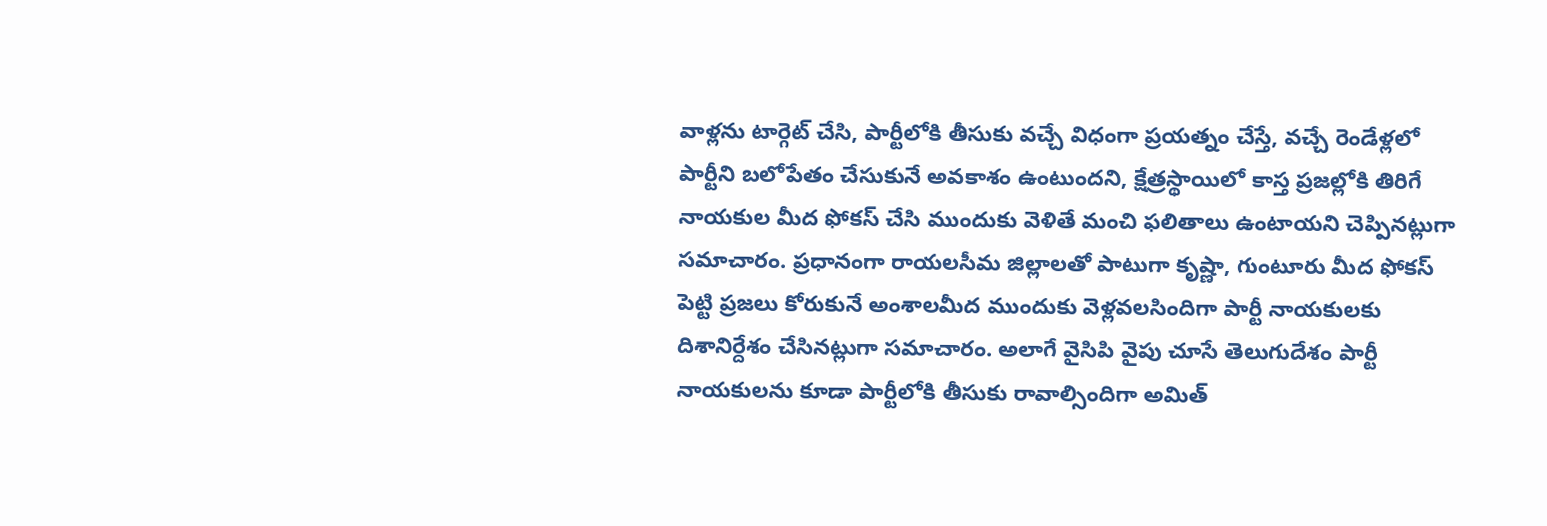వాళ్లను టార్గెట్ చేసి, పార్టీలోకి తీసుకు వచ్చే విధంగా ప్రయత్నం చేస్తే, వచ్చే రెండేళ్లలో పార్టీని బలోపేతం చేసుకునే అవకాశం ఉంటుందని, క్షేత్రస్థాయిలో కాస్త ప్రజల్లోకి తిరిగే నాయకుల మీద ఫోకస్ చేసి ముందుకు వెళితే మంచి ఫలితాలు ఉంటాయని చెప్పినట్లుగా సమాచారం. ప్రధానంగా రాయలసీమ జిల్లాలతో పాటుగా కృష్ణా, గుంటూరు మీద ఫోకస్ పెట్టి ప్రజలు కోరుకునే అంశాలమీద ముందుకు వెళ్లవలసిందిగా పార్టీ నాయకులకు దిశానిర్దేశం చేసినట్లుగా సమాచారం. అలాగే వైసిపి వైపు చూసే తెలుగుదేశం పార్టీ నాయకులను కూడా పార్టీలోకి తీసుకు రావాల్సిందిగా అమిత్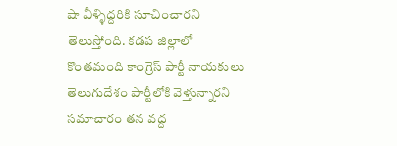షా వీళ్ళిద్దరికి సూచించారని తెలుస్తోంది. కడప జిల్లాలో కొంతమంది కాంగ్రెస్ పార్టీ నాయకులు తెలుగుదేశం పార్టీలోకి వెళ్తున్నారని సమాచారం తన వద్ద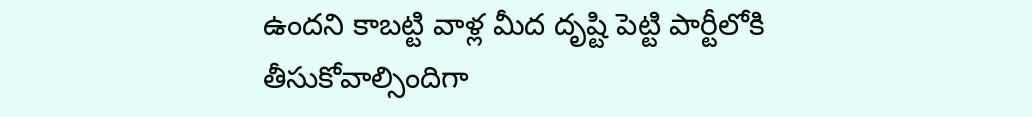ఉందని కాబట్టి వాళ్ల మీద దృష్టి పెట్టి పార్టీలోకి తీసుకోవాల్సిందిగా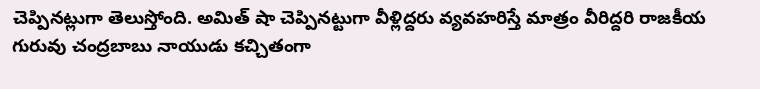చెప్పినట్లుగా తెలుస్తోంది. అమిత్ షా చెప్పినట్టుగా వీళ్లిద్దరు వ్యవహరిస్తే మాత్రం వీరిద్దరి రాజకీయ గురువు చంద్రబాబు నాయుడు కచ్చితంగా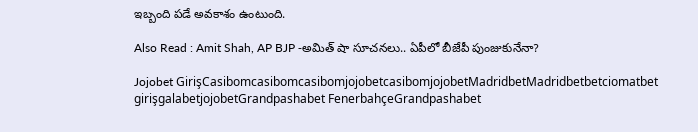ఇబ్బంది పడే అవకాశం ఉంటుంది.

Also Read : Amit Shah, AP BJP -అమిత్ షా సూచనలు.. ఏపీలో బీజేపీ పుంజుకునేనా?

Jojobet GirişCasibomcasibomcasibomjojobetcasibomjojobetMadridbetMadridbetbetciomatbet girişgalabetjojobetGrandpashabet FenerbahçeGrandpashabet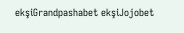ekşiGrandpashabet ekşiJojobet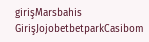girişMarsbahis GirişJojobetbetparkCasibom